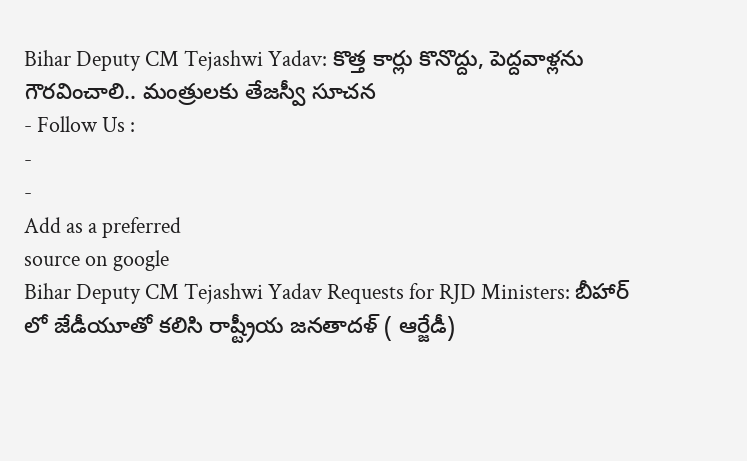Bihar Deputy CM Tejashwi Yadav: కొత్త కార్లు కొనొద్దు, పెద్దవాళ్లను గౌరవించాలి.. మంత్రులకు తేజస్వీ సూచన
- Follow Us :
-
-
Add as a preferred
source on google
Bihar Deputy CM Tejashwi Yadav Requests for RJD Ministers: బీహార్ లో జేడీయూతో కలిసి రాష్ట్రీయ జనతాదళ్ ( ఆర్జేడీ)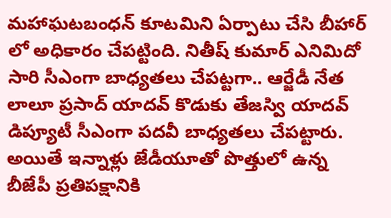మహాఘటబంధన్ కూటమిని ఏర్పాటు చేసి బీహార్ లో అధికారం చేపట్టింది. నితీష్ కుమార్ ఎనిమిదో సారి సీఎంగా బాధ్యతలు చేపట్టగా.. ఆర్జేడీ నేత లాలూ ప్రసాద్ యాదవ్ కొడుకు తేజస్వి యాదవ్ డిప్యూటీ సీఎంగా పదవీ బాధ్యతలు చేపట్టారు. అయితే ఇన్నాళ్లు జేడీయూతో పొత్తులో ఉన్న బీజేపీ ప్రతిపక్షానికి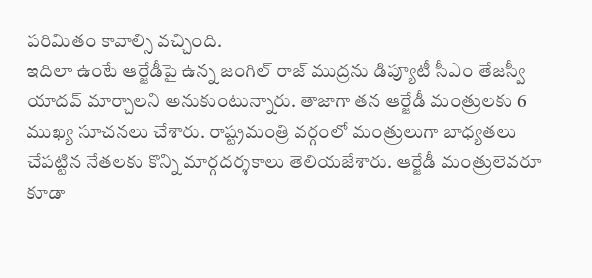పరిమితం కావాల్సి వచ్చింది.
ఇదిలా ఉంటే ఆర్జేడీపై ఉన్న జంగిల్ రాజ్ ముద్రను డిప్యూటీ సీఎం తేజస్వీ యాదవ్ మార్చాలని అనుకుంటున్నారు. తాజాగా తన ఆర్జేడీ మంత్రులకు 6 ముఖ్య సూచనలు చేశారు. రాష్ట్రమంత్రి వర్గంలో మంత్రులుగా బాధ్యతలు చేపట్టిన నేతలకు కొన్ని మార్గదర్శకాలు తెలియజేశారు. ఆర్జేడీ మంత్రులెవరూ కూడా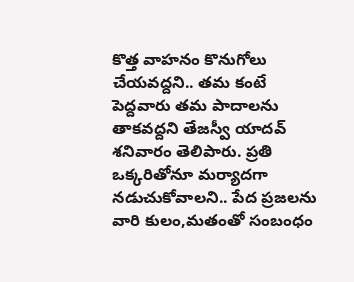కొత్త వాహనం కొనుగోలు చేయవద్దని.. తమ కంటే పెద్దవారు తమ పాదాలను తాకవద్దని తేజస్వీ యాదవ్ శనివారం తెలిపారు. ప్రతి ఒక్కరితోనూ మర్యాదగా నడుచుకోవాలని.. పేద ప్రజలను వారి కులం,మతంతో సంబంధం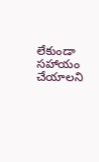లేకుండా సహాయం చేయాలని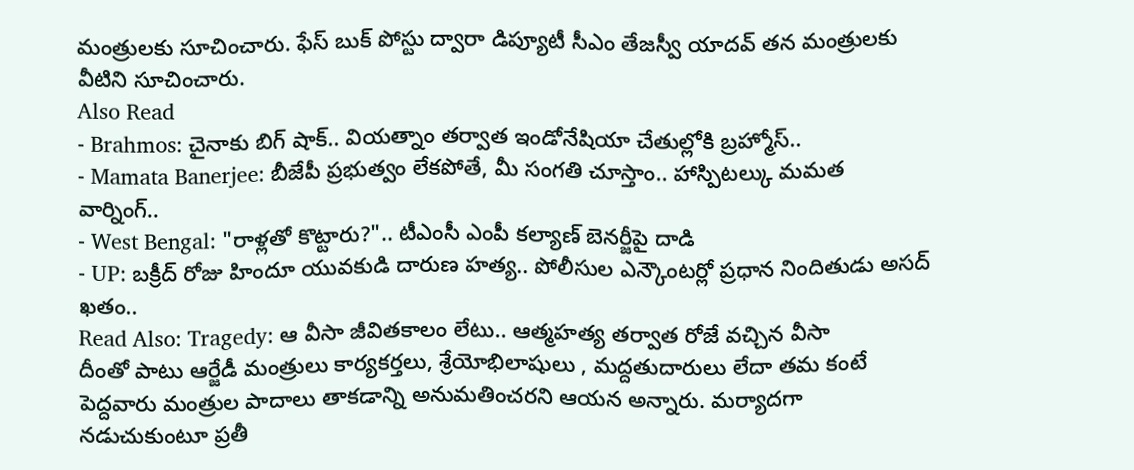మంత్రులకు సూచించారు. ఫేస్ బుక్ పోస్టు ద్వారా డిప్యూటీ సీఎం తేజస్వీ యాదవ్ తన మంత్రులకు వీటిని సూచించారు.
Also Read
- Brahmos: చైనాకు బిగ్ షాక్.. వియత్నాం తర్వాత ఇండోనేషియా చేతుల్లోకి బ్రహ్మోస్..
- Mamata Banerjee: బీజేపీ ప్రభుత్వం లేకపోతే, మీ సంగతి చూస్తాం.. హాస్పిటల్కు మమత వార్నింగ్..
- West Bengal: "రాళ్లతో కొట్టారు?".. టీఎంసీ ఎంపీ కల్యాణ్ బెనర్జీపై దాడి
- UP: బక్రీద్ రోజు హిందూ యువకుడి దారుణ హత్య.. పోలీసుల ఎన్కౌంటర్లో ప్రధాన నిందితుడు అసద్ ఖతం..
Read Also: Tragedy: ఆ వీసా జీవితకాలం లేటు.. ఆత్మహత్య తర్వాత రోజే వచ్చిన వీసా
దీంతో పాటు ఆర్జేడీ మంత్రులు కార్యకర్తలు, శ్రేయోభిలాషులు , మద్దతుదారులు లేదా తమ కంటే పెద్దవారు మంత్రుల పాదాలు తాకడాన్ని అనుమతించరని ఆయన అన్నారు. మర్యాదగా నడుచుకుంటూ ప్రతీ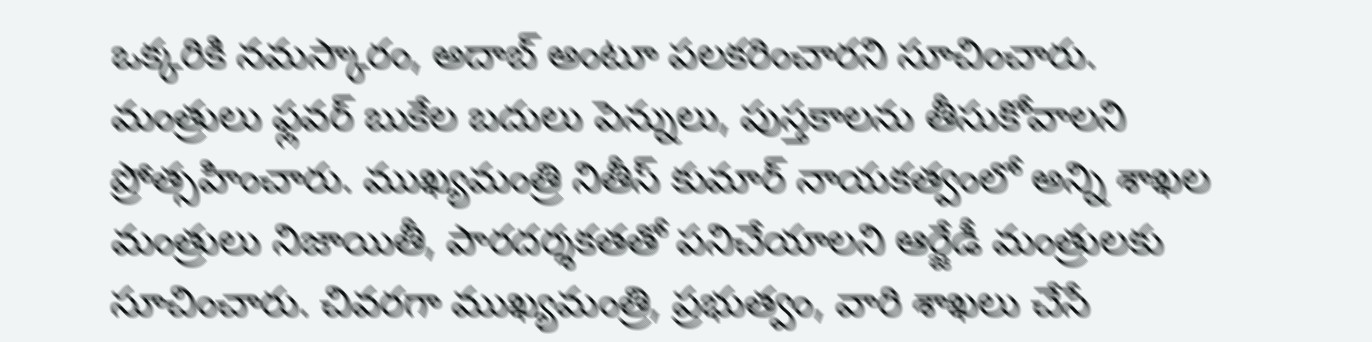ఒక్కరికి నమస్కారం, అదాబ్ అంటూ పలకరించారని సూచించారు. మంత్రులు ఫ్లవర్ బుకేల బదులు పెన్నులు, పుస్తకాలను తీసుకోవాలని ప్రోత్సహించారు. ముఖ్యమంత్రి నితీస్ కుమార్ నాయకత్వంలో అన్ని శాఖల మంత్రులు నిజాయితీ, పారదర్శకతతో పనిచేయాలని ఆర్జేడీ మంత్రులకు సూచించారు. చివరగా ముఖ్యమంత్రి, ప్రభుత్వం, వారి శాఖలు చేసే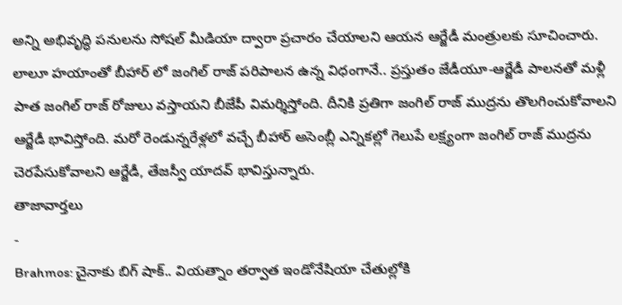అన్ని అభివృద్ధి పనులను సోషల్ మీడియా ద్వారా ప్రచారం చేయాలని ఆయన ఆర్జేడీ మంత్రులకు సూచించారు.
లాలూ హయాంతో బీహార్ లో జంగిల్ రాజ్ పరిపాలన ఉన్న విధంగానే.. ప్రస్తుతం జేడీయూ-ఆర్జేడీ పాలనతో మళ్లీ పాత జంగిల్ రాజ్ రోజులు వస్తాయని బీజేపీ విమర్శిస్తోంది. దీనికి ప్రతిగా జంగిల్ రాజ్ ముద్రను తొలగించుకోవాలని ఆర్జేడీ భావిస్తోంది. మరో రెండున్నరేళ్లలో వచ్చే బీహార్ అసెంబ్లీ ఎన్నికల్లో గెలుపే లక్ష్యంగా జంగిల్ రాజ్ ముద్రను చెరపేసుకోవాలని ఆర్జేడీ, తేజస్వీ యాదవ్ భావిస్తున్నారు.
తాజావార్తలు
-
Brahmos: చైనాకు బిగ్ షాక్.. వియత్నాం తర్వాత ఇండోనేషియా చేతుల్లోకి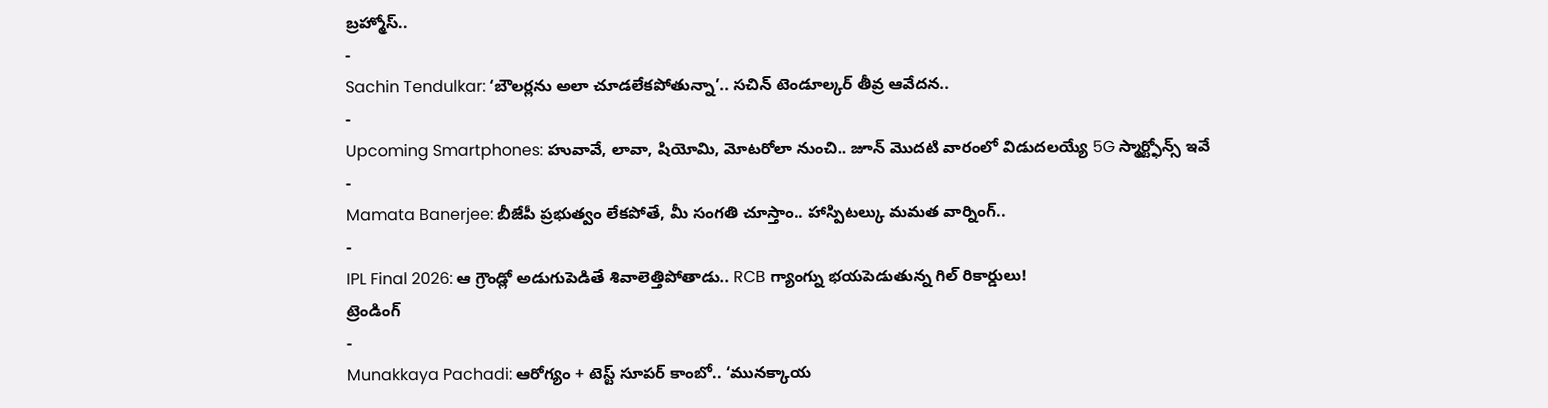బ్రహ్మోస్..
-
Sachin Tendulkar: ‘బౌలర్లను అలా చూడలేకపోతున్నా’.. సచిన్ టెండూల్కర్ తీవ్ర ఆవేదన..
-
Upcoming Smartphones: హువావే, లావా, షియోమి, మోటరోలా నుంచి.. జూన్ మొదటి వారంలో విడుదలయ్యే 5G స్మార్ట్ఫోన్స్ ఇవే
-
Mamata Banerjee: బీజేపీ ప్రభుత్వం లేకపోతే, మీ సంగతి చూస్తాం.. హాస్పిటల్కు మమత వార్నింగ్..
-
IPL Final 2026: ఆ గ్రౌండ్లో అడుగుపెడితే శివాలెత్తిపోతాడు.. RCB గ్యాంగ్ను భయపెడుతున్న గిల్ రికార్డులు!
ట్రెండింగ్
-
Munakkaya Pachadi: ఆరోగ్యం + టెస్ట్ సూపర్ కాంబో.. ‘మునక్కాయ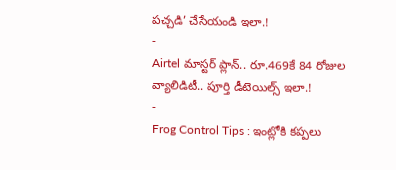పచ్చడి’ చేసేయండి ఇలా.!
-
Airtel మాస్టర్ ప్లాన్.. రూ.469కే 84 రోజుల వ్యాలిడిటీ.. పూర్తి డీటెయిల్స్ ఇలా.!
-
Frog Control Tips : ఇంట్లోకి కప్పలు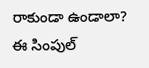రాకుండా ఉండాలా? ఈ సింపుల్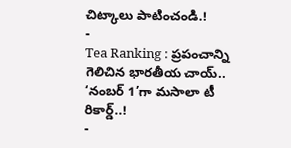చిట్కాలు పాటించండి.!
-
Tea Ranking : ప్రపంచాన్ని గెలిచిన భారతీయ చాయ్.. ‘నంబర్ 1’గా మసాలా టీ రికార్డ్..!
-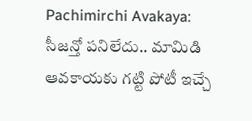Pachimirchi Avakaya: సీజన్తో పనిలేదు.. మామిడి ఆవకాయకు గట్టి పోటీ ఇచ్చే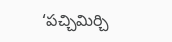‘పచ్చిమిర్చి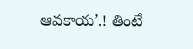ఆవకాయ’.! తింటే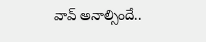వావ్ అనాల్సిందే..